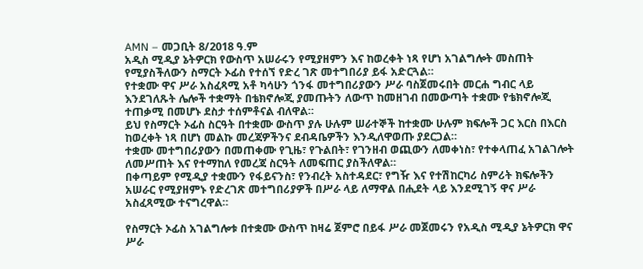AMN – መጋቢት 8/2018 ዓ.ም
አዲስ ሚዲያ ኔትዎርክ የውስጥ አሠራሩን የሚያዘምን እና ከወረቀት ነጻ የሆነ አገልግሎት መስጠት የሚያስችለውን ስማርት ኦፊስ የተሰኘ የድረ ገጽ መተግበሪያ ይፋ አድርጓል።
የተቋሙ ዋና ሥራ አስፈጻሚ አቶ ካሳሁን ጎንፋ መተግበሪያውን ሥራ ባስጀመሩበት መርሐ ግብር ላይ እንደገለጹት ሌሎች ተቋማት በቴክኖሎጂ ያመጡትን ለውጥ ከመዘገብ በመውጣት ተቋሙ የቴክኖሎጂ ተጠቃሚ በመሆኑ ደስታ ተሰምቶናል ብለዋል።
ይህ የስማርት ኦፊስ ስርዓት በተቋሙ ውስጥ ያሉ ሁሉም ሠራተኞች ከተቋሙ ሁሉም ክፍሎች ጋር እርስ በእርስ ከወረቀት ነጻ በሆነ መልኩ መረጃዎችንና ደብዳቤዎችን እንዲለዋወጡ ያደርጋል።
ተቋሙ መተግበሪያውን በመጠቀሙ የጊዜ፣ የጉልበት፣ የገንዘብ ወጪውን ለመቀነስ፣ የተቀላጠፈ አገልገሎት ለመሥጠት እና የተማከለ የመረጃ ስርዓት ለመፍጠር ያስችለዋል።
በቀጣይም የሚዲያ ተቋሙን የፋይናንስ፣ የንብረት አስተዳደር፣ የግዥ እና የተሽከርካሪ ስምሪት ክፍሎችን አሠራር የሚያዘምኑ የድረገጽ መተግበሪያዎች በሥራ ላይ ለማዋል በሒደት ላይ እንደሚገኝ ዋና ሥራ አስፈጻሚው ተናግረዋል።

የስማርት ኦፊስ አገልግሎቱ በተቋሙ ውስጥ ከዛሬ ጀምሮ በይፋ ሥራ መጀመሩን የአዲስ ሚዲያ ኔትዎርክ ዋና ሥራ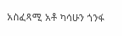አስፈጻሚ አቶ ካሳሁን ጎንፋ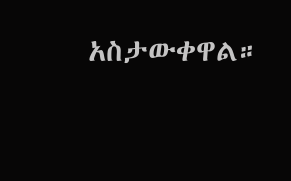አስታውቀዋል።